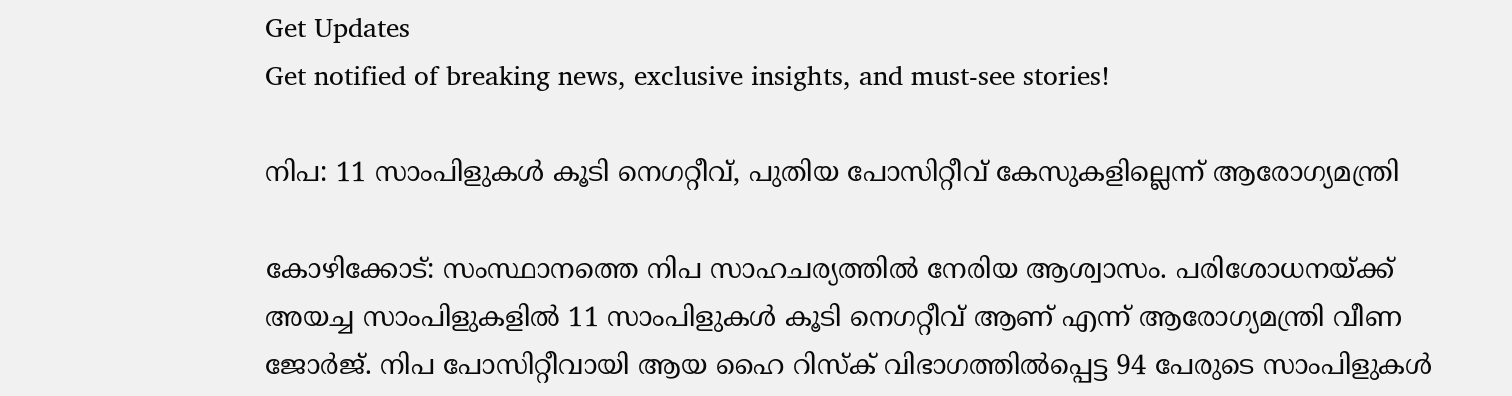Get Updates
Get notified of breaking news, exclusive insights, and must-see stories!

നിപ: 11 സാംപിളുകള്‍ കൂടി നെഗറ്റീവ്, പുതിയ പോസിറ്റീവ് കേസുകളില്ലെന്ന് ആരോഗ്യമന്ത്രി

കോഴിക്കോട്: സംസ്ഥാനത്തെ നിപ സാഹചര്യത്തില്‍ നേരിയ ആശ്വാസം. പരിശോധനയ്ക്ക് അയച്ച സാംപിളുകളില്‍ 11 സാംപിളുകള്‍ കൂടി നെഗറ്റീവ് ആണ് എന്ന് ആരോഗ്യമന്ത്രി വീണ ജോര്‍ജ്. നിപ പോസിറ്റീവായി ആയ ഹൈ റിസ്‌ക് വിഭാഗത്തില്‍പ്പെട്ട 94 പേരുടെ സാംപിളുകള്‍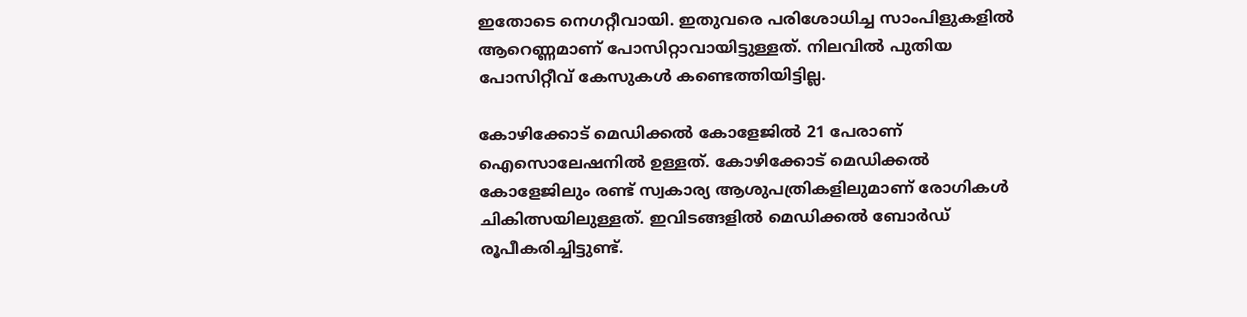ഇതോടെ നെഗറ്റീവായി. ഇതുവരെ പരിശോധിച്ച സാംപിളുകളില്‍ ആറെണ്ണമാണ് പോസിറ്റാവായിട്ടുള്ളത്. നിലവില്‍ പുതിയ പോസിറ്റീവ് കേസുകള്‍ കണ്ടെത്തിയിട്ടില്ല.

കോഴിക്കോട് മെഡിക്കല്‍ കോളേജില്‍ 21 പേരാണ് ഐസൊലേഷനില്‍ ഉള്ളത്. കോഴിക്കോട് മെഡിക്കല്‍ കോളേജിലും രണ്ട് സ്വകാര്യ ആശുപത്രികളിലുമാണ് രോഗികള്‍ ചികിത്സയിലുള്ളത്. ഇവിടങ്ങളില്‍ മെഡിക്കല്‍ ബോര്‍ഡ് രൂപീകരിച്ചിട്ടുണ്ട്.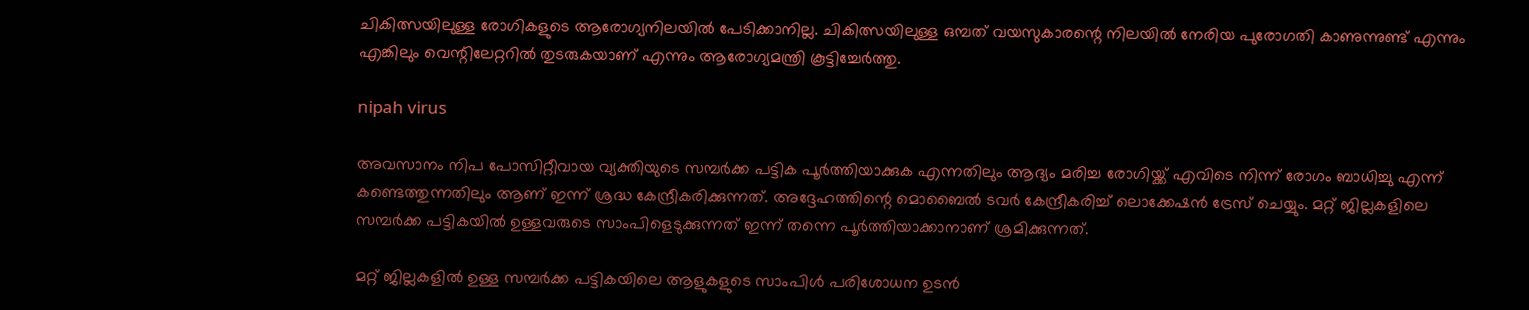ചികിത്സയിലുള്ള രോഗികളുടെ ആരോഗ്യനിലയില്‍ പേടിക്കാനില്ല. ചികിത്സയിലുള്ള ഒമ്പത് വയസുകാരന്റെ നിലയില്‍ നേരിയ പുരോഗതി കാണുന്നുണ്ട് എന്നും എങ്കിലും വെന്റിലേറ്ററില്‍ തുടരുകയാണ് എന്നും ആരോഗ്യമന്ത്രി കൂട്ടിച്ചേര്‍ത്തു.

nipah virus

അവസാനം നിപ പോസിറ്റീവായ വ്യക്തിയുടെ സമ്പര്‍ക്ക പട്ടിക പൂര്‍ത്തിയാക്കുക എന്നതിലും ആദ്യം മരിച്ച രോഗിയ്ക്ക് എവിടെ നിന്ന് രോഗം ബാധിച്ചു എന്ന് കണ്ടെത്തുന്നതിലും ആണ് ഇന്ന് ശ്രദ്ധ കേന്ദ്രീകരിക്കുന്നത്. അദ്ദേഹത്തിന്റെ മൊബൈല്‍ ടവര്‍ കേന്ദ്രീകരിച്ച് ലൊക്കേഷന്‍ ട്രേസ് ചെയ്യും. മറ്റ് ജില്ലകളിലെ സമ്പര്‍ക്ക പട്ടികയില്‍ ഉള്ളവരുടെ സാംപിളെടുക്കുന്നത് ഇന്ന് തന്നെ പൂര്‍ത്തിയാക്കാനാണ് ശ്രമിക്കുന്നത്.

മറ്റ് ജില്ലകളില്‍ ഉള്ള സമ്പര്‍ക്ക പട്ടികയിലെ ആളുകളുടെ സാംപിള്‍ പരിശോധന ഉടന്‍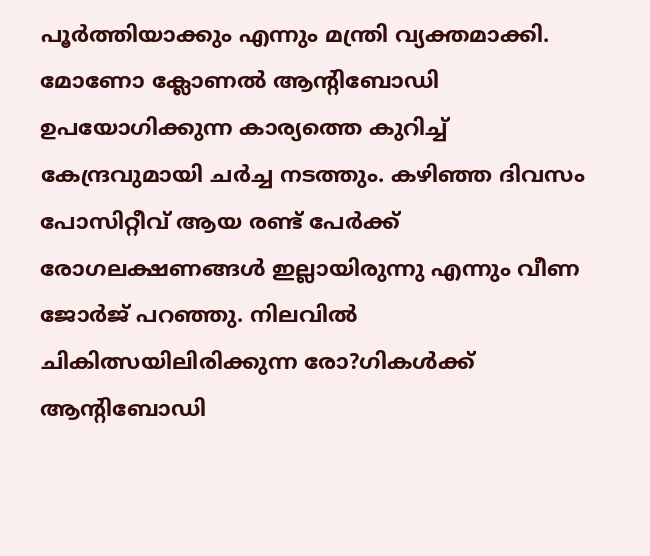പൂര്‍ത്തിയാക്കും എന്നും മന്ത്രി വ്യക്തമാക്കി. മോണോ ക്ലോണല്‍ ആന്റിബോഡി ഉപയോഗിക്കുന്ന കാര്യത്തെ കുറിച്ച് കേന്ദ്രവുമായി ചര്‍ച്ച നടത്തും. കഴിഞ്ഞ ദിവസം പോസിറ്റീവ് ആയ രണ്ട് പേര്‍ക്ക് രോഗലക്ഷണങ്ങള്‍ ഇല്ലായിരുന്നു എന്നും വീണ ജോര്‍ജ് പറഞ്ഞു. നിലവില്‍ ചികിത്സയിലിരിക്കുന്ന രോ?ഗികള്‍ക്ക് ആന്റിബോഡി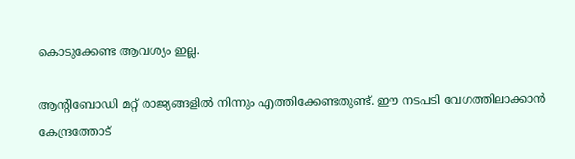കൊടുക്കേണ്ട ആവശ്യം ഇല്ല.

ആന്റിബോഡി മറ്റ് രാജ്യങ്ങളില്‍ നിന്നും എത്തിക്കേണ്ടതുണ്ട്. ഈ നടപടി വേഗത്തിലാക്കാന്‍ കേന്ദ്രത്തോട്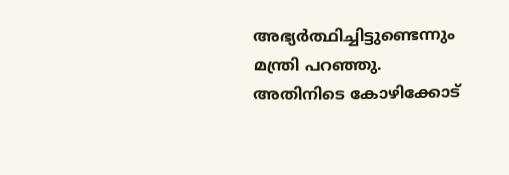അഭ്യര്‍ത്ഥിച്ചിട്ടുണ്ടെന്നും മന്ത്രി പറഞ്ഞു. അതിനിടെ കോഴിക്കോട്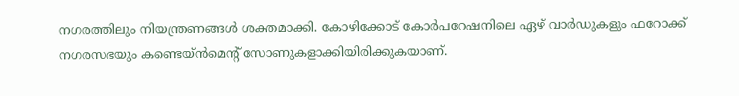നഗരത്തിലും നിയന്ത്രണങ്ങള്‍ ശക്തമാക്കി. കോഴിക്കോട് കോര്‍പറേഷനിലെ ഏഴ് വാര്‍ഡുകളും ഫറോക്ക് നഗരസഭയും കണ്ടെയ്ന്‍മെന്റ് സോണുകളാക്കിയിരിക്കുകയാണ്.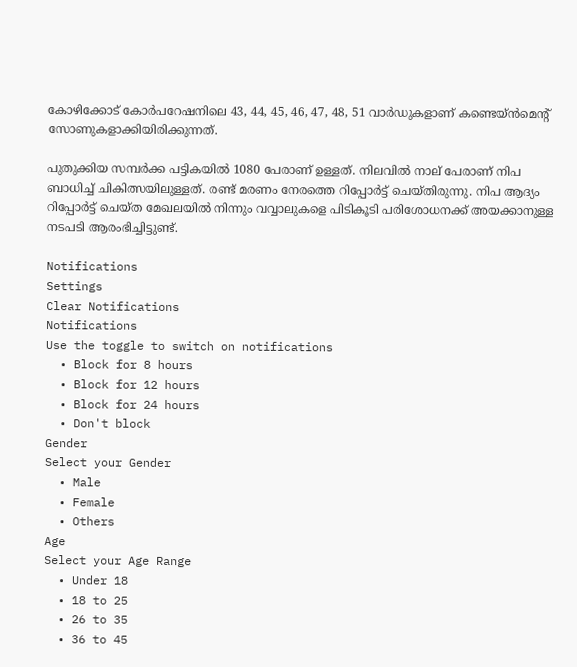കോഴിക്കോട് കോര്‍പറേഷനിലെ 43, 44, 45, 46, 47, 48, 51 വാര്‍ഡുകളാണ് കണ്ടെയ്ന്‍മെന്റ് സോണുകളാക്കിയിരിക്കുന്നത്.

പുതുക്കിയ സമ്പര്‍ക്ക പട്ടികയില്‍ 1080 പേരാണ് ഉള്ളത്. നിലവില്‍ നാല് പേരാണ് നിപ ബാധിച്ച് ചികിത്സയിലുള്ളത്. രണ്ട് മരണം നേരത്തെ റിപ്പോര്‍ട്ട് ചെയ്തിരുന്നു. നിപ ആദ്യം റിപ്പോര്‍ട്ട് ചെയ്ത മേഖലയില്‍ നിന്നും വവ്വാലുകളെ പിടികൂടി പരിശോധനക്ക് അയക്കാനുള്ള നടപടി ആരംഭിച്ചിട്ടുണ്ട്.

Notifications
Settings
Clear Notifications
Notifications
Use the toggle to switch on notifications
  • Block for 8 hours
  • Block for 12 hours
  • Block for 24 hours
  • Don't block
Gender
Select your Gender
  • Male
  • Female
  • Others
Age
Select your Age Range
  • Under 18
  • 18 to 25
  • 26 to 35
  • 36 to 45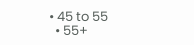• 45 to 55
  • 55+